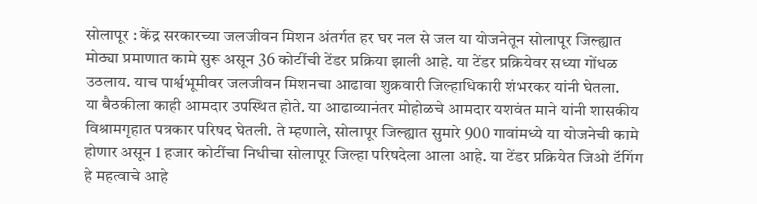सोलापूर : केंद्र सरकारच्या जलजीवन मिशन अंतर्गत हर घर नल से जल या योजनेतून सोलापूर जिल्ह्यात मोठ्या प्रमाणात कामे सुरू असून 36 कोटींची टेंडर प्रक्रिया झाली आहे. या टेंडर प्रक्रियेवर सध्या गोंधळ उठलाय. याच पार्श्वभूमीवर जलजीवन मिशनचा आढावा शुक्रवारी जिल्हाधिकारी शंभरकर यांनी घेतला.
या बैठकीला काही आमदार उपस्थित होते. या आढाव्यानंतर मोहोळचे आमदार यशवंत माने यांनी शासकीय विश्रामगृहात पत्रकार परिषद घेतली. ते म्हणाले, सोलापूर जिल्ह्यात सुमारे 900 गावांमध्ये या योजनेची कामे होणार असून 1 हजार कोटींचा निधीचा सोलापूर जिल्हा परिषदेला आला आहे. या टेंडर प्रक्रियेत जिओ टॅगिंग हे महत्वाचे आहे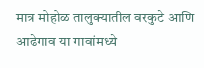मात्र मोहोळ तालुक्यातील वरकुटे आणि आढेगाव या गावांमध्ये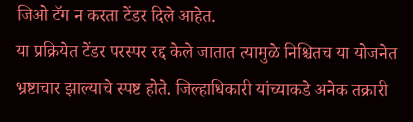जिओ टॅग न करता टेंडर दिले आहेत.
या प्रक्रियेत टेंडर परस्पर रद्द केले जातात त्यामुळे निश्चितच या योजनेत भ्रष्टाचार झाल्याचे स्पष्ट होते. जिल्हाधिकारी यांच्याकडे अनेक तक्रारी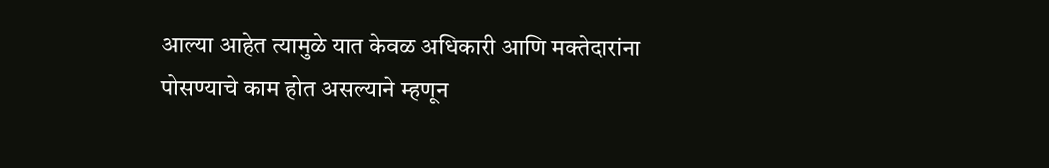आल्या आहेत त्यामुळे यात केवळ अधिकारी आणि मक्तेदारांना पोसण्याचे काम होत असल्याने म्हणून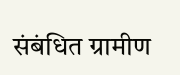संबंधित ग्रामीण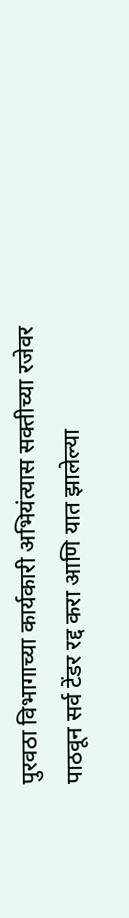पुरवठा विभागाच्या कार्यकारी अभियंत्यास सक्तीच्या रजेवर पाठवून सर्व टेंडर रद्द करा आणि यात झालेल्या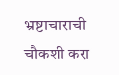भ्रष्टाचाराची चौकशी करा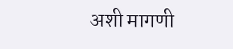अशी मागणी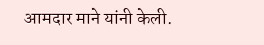आमदार माने यांनी केली.